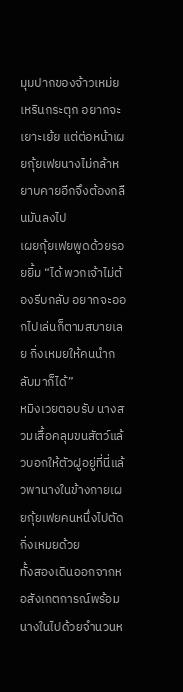มุมปากของจ้าวเหม่ยเหรินกระตุก อยากจะเยาะเย้ย แต่ต่อหน้าเผยกุ้ยเฟยนางไม่กล้าหยาบคายอีกจึงต้องกลืนมันลงไป
เผยกุ้ยเฟยพูดด้วยรอยยิ้ม “ได้ พวกเจ้าไม่ต้องรีบกลับ อยากจะออกไปเล่นก็ตามสบายเลย กิ่งเหมยให้คนนำกลับมาก็ได้”
หมิงเวยตอบรับ นางสวมเสื้อคลุมขนสัตว์แล้วบอกให้ตัวฝูอยู่ที่นี่แล้วพานางในข้างกายเผยกุ้ยเฟยคนหนึ่งไปตัดกิ่งเหมยด้วย
ทั้งสองเดินออกจากหอสังเกตการณ์พร้อมนางในไปด้วยจำนวนห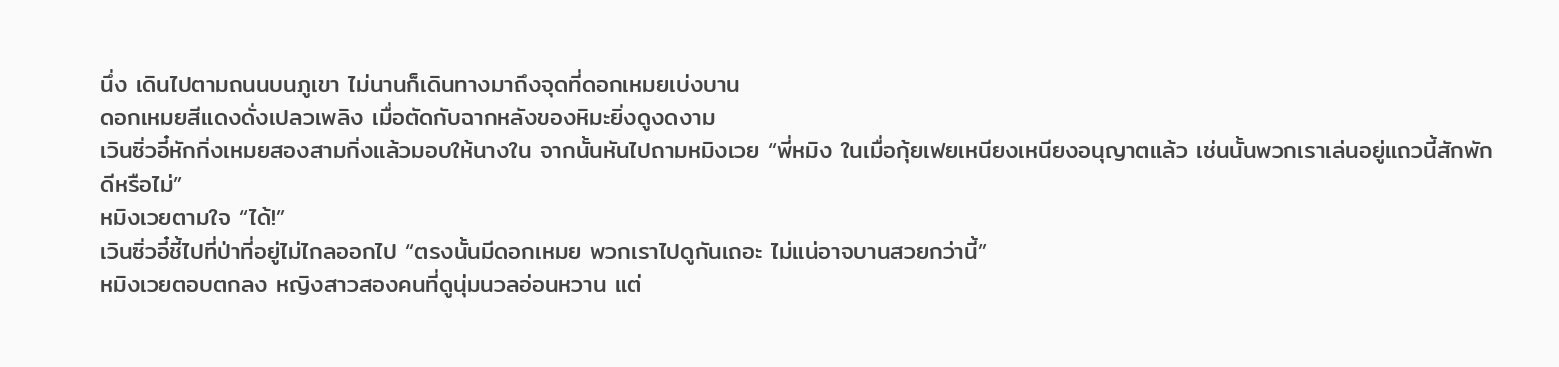นึ่ง เดินไปตามถนนบนภูเขา ไม่นานก็เดินทางมาถึงจุดที่ดอกเหมยเบ่งบาน
ดอกเหมยสีแดงดั่งเปลวเพลิง เมื่อตัดกับฉากหลังของหิมะยิ่งดูงดงาม
เวินซิ่วอี๋หักกิ่งเหมยสองสามกิ่งแล้วมอบให้นางใน จากนั้นหันไปถามหมิงเวย “พี่หมิง ในเมื่อกุ้ยเฟยเหนียงเหนียงอนุญาตแล้ว เช่นนั้นพวกเราเล่นอยู่แถวนี้สักพักดีหรือไม่”
หมิงเวยตามใจ “ได้!”
เวินซิ่วอี๋ชี้ไปที่ป่าที่อยู่ไม่ไกลออกไป “ตรงนั้นมีดอกเหมย พวกเราไปดูกันเถอะ ไม่แน่อาจบานสวยกว่านี้”
หมิงเวยตอบตกลง หญิงสาวสองคนที่ดูนุ่มนวลอ่อนหวาน แต่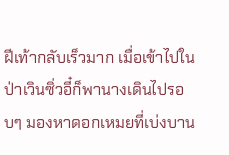ฝีเท้ากลับเร็วมาก เมื่อเข้าไปในป่าเวินซิ่วอี๋ก็พานางเดินไปรอบๆ มองหาดอกเหมยที่เบ่งบาน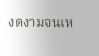งดงามจนเห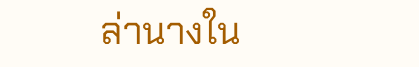ล่านางใน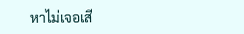หาไม่เจอเสี